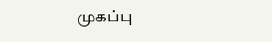முகப்பு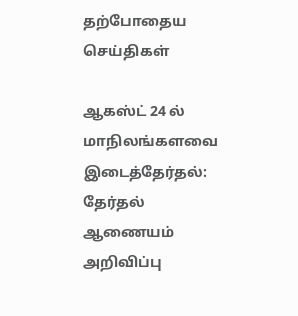தற்போதைய செய்திகள்

ஆகஸ்ட் 24 ல் மாநிலங்களவை இடைத்தேர்தல்: தேர்தல் ஆணையம் அறிவிப்பு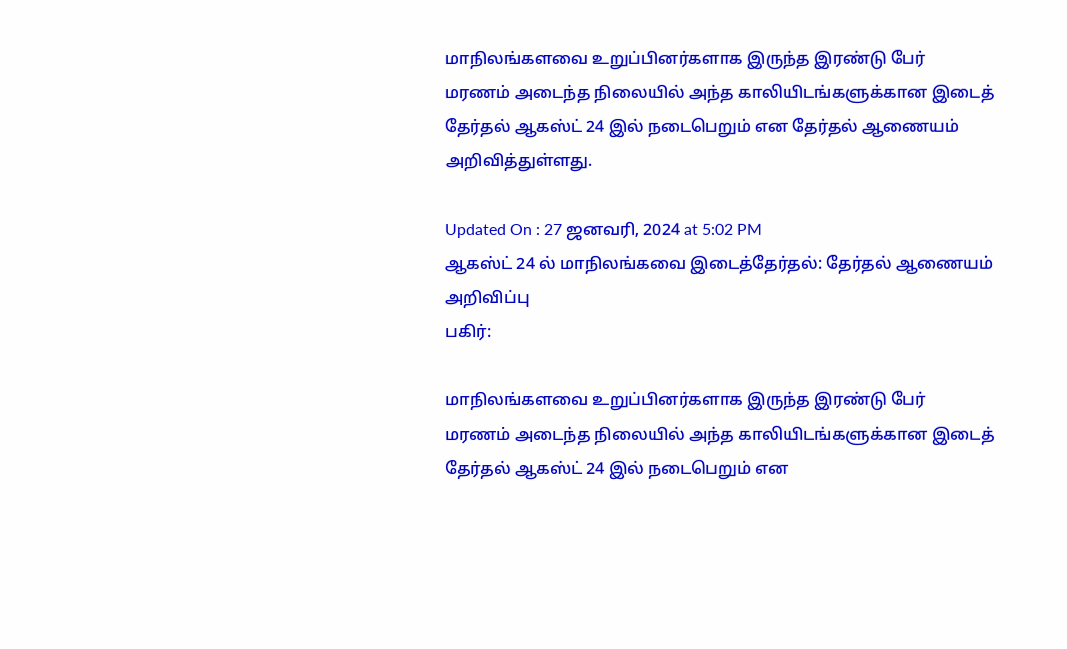மாநிலங்களவை உறுப்பினர்களாக இருந்த இரண்டு பேர் மரணம் அடைந்த நிலையில் அந்த காலியிடங்களுக்கான இடைத் தேர்தல் ஆகஸ்ட் 24 இல் நடைபெறும் என தேர்தல் ஆணையம் அறிவித்துள்ளது.

Updated On : 27 ஜனவரி, 2024 at 5:02 PM
ஆகஸ்ட் 24 ல் மாநிலங்கவை இடைத்தேர்தல்: தேர்தல் ஆணையம் அறிவிப்பு
பகிர்:

மாநிலங்களவை உறுப்பினர்களாக இருந்த இரண்டு பேர் மரணம் அடைந்த நிலையில் அந்த காலியிடங்களுக்கான இடைத் தேர்தல் ஆகஸ்ட் 24 இல் நடைபெறும் என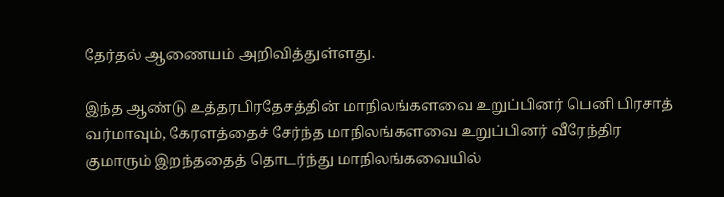தேர்தல் ஆணையம் அறிவித்துள்ளது.

இந்த ஆண்டு உத்தரபிரதேசத்தின் மாநிலங்களவை உறுப்பினர் பெனி பிரசாத் வர்மாவும், கேரளத்தைச் சேர்ந்த மாநிலங்களவை உறுப்பினர் வீரேந்திர குமாரும் இறந்ததைத் தொடர்ந்து மாநிலங்கவையில்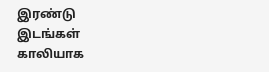இரண்டு இடங்கள் காலியாக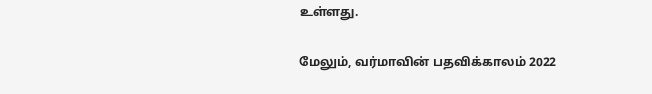உள்ளது.

மேலும், வர்மாவின் பதவிக்காலம் 2022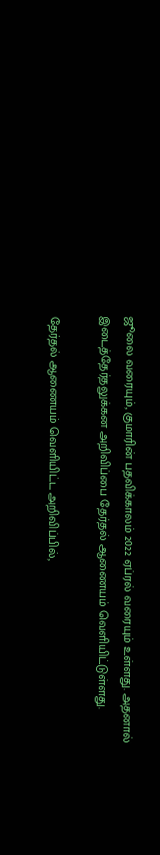ஜூலை வரையும், குமாரின் பதவிக்காலம் 2022 ஏப்ரல் வரையும் உள்ளது. அதனால் இடைத்தேர்தலுக்கன அறிவிப்பை தேர்தல் ஆணையம் வெளியிட்டுள்ளது.

தேர்தல் ஆணையம் வெளியிட்ட அறிவிப்பில்,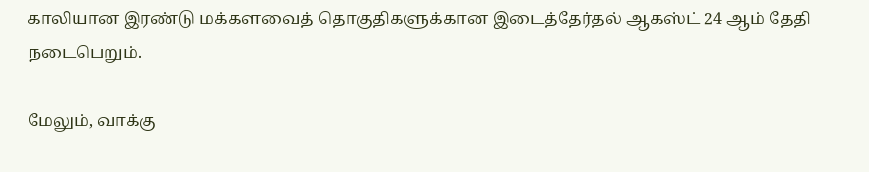காலியான இரண்டு மக்களவைத் தொகுதிகளுக்கான இடைத்தேர்தல் ஆகஸ்ட் 24 ஆம் தேதி நடைபெறும்.

மேலும், வாக்கு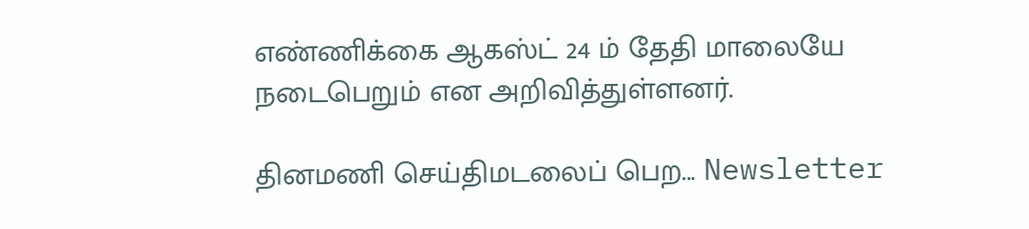எண்ணிக்கை ஆகஸ்ட் 24 ம் தேதி மாலையே நடைபெறும் என அறிவித்துள்ளனர்.

தினமணி செய்திமடலைப் பெற... Newsletter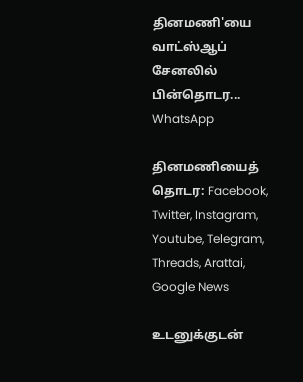தினமணி'யை வாட்ஸ்ஆப் சேனலில் பின்தொடர... WhatsApp

தினமணியைத் தொடர: Facebook, Twitter, Instagram, Youtube, Telegram, Threads, Arattai, Google News

உடனுக்குடன்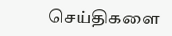செய்திகளை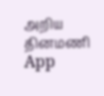அறிய தினமணி App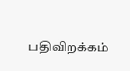பதிவிறக்கம்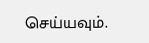செய்யவும்.